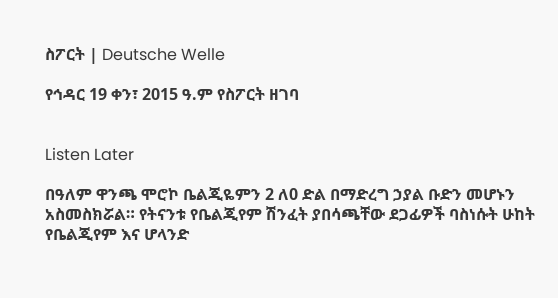ስፖርት | Deutsche Welle

የኅዳር 19 ቀን፣ 2015 ዓ.ም የስፖርት ዘገባ


Listen Later

በዓለም ዋንጫ ሞሮኮ ቤልጂዬምን 2 ለ0 ድል በማድረግ ኃያል ቡድን መሆኑን አስመስክሯል። የትናንቱ የቤልጂየም ሽንፈት ያበሳጫቸው ደጋፊዎች ባስነሱት ሁከት የቤልጂየም እና ሆላንድ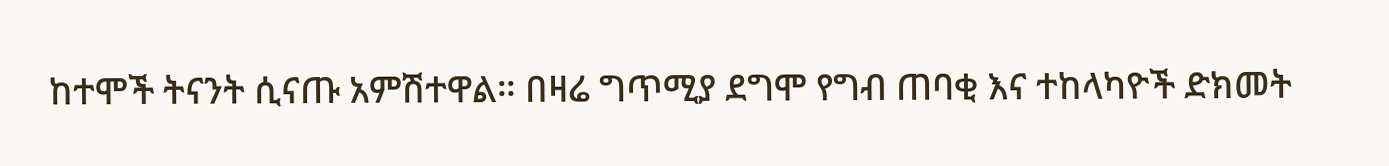ከተሞች ትናንት ሲናጡ አምሽተዋል። በዛሬ ግጥሚያ ደግሞ የግብ ጠባቂ እና ተከላካዮች ድክመት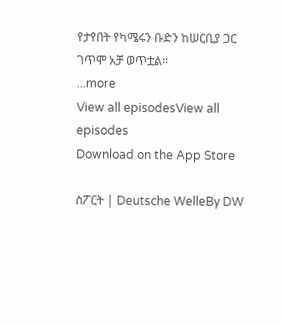የታየበት የካሜሩን ቡድን ከሠርቢያ ጋር ገጥሞ አቻ ወጥቷል።
...more
View all episodesView all episodes
Download on the App Store

ስፖርት | Deutsche WelleBy DW